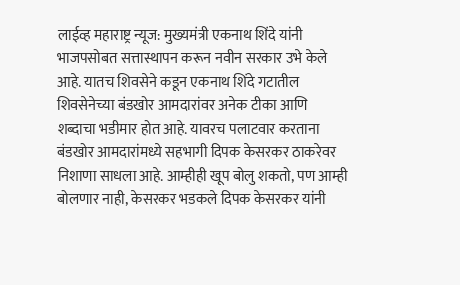लाईव्ह महाराष्ट्र न्यूज: मुख्यमंत्री एकनाथ शिंदे यांनी भाजपसोबत सत्तास्थापन करून नवीन सरकार उभे केले आहे. यातच शिवसेने कडून एकनाथ शिंदे गटातील शिवसेनेच्या बंडखोर आमदारांवर अनेक टीका आणि शब्दाचा भडीमार होत आहे. यावरच पलाटवार करताना बंडखोर आमदारांमध्ये सहभागी दिपक केसरकर ठाकरेवर निशाणा साधला आहे. आम्हीही खूप बोलु शकतो, पण आम्ही बोलणार नाही, केसरकर भडकले दिपक केसरकर यांनी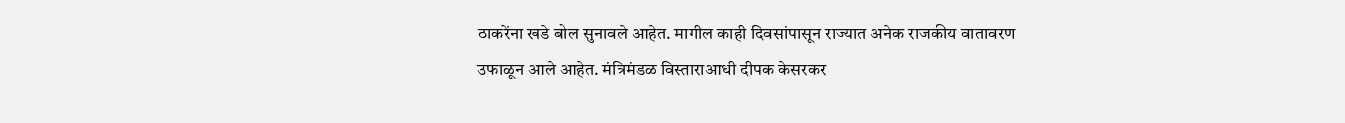ठाकरेंना खडे बोल सुनावले आहेत. मागील काही दिवसांपासून राज्यात अनेक राजकीय वातावरण उफाळून आले आहेत. मंत्रिमंडळ विस्ताराआधी दीपक केसरकर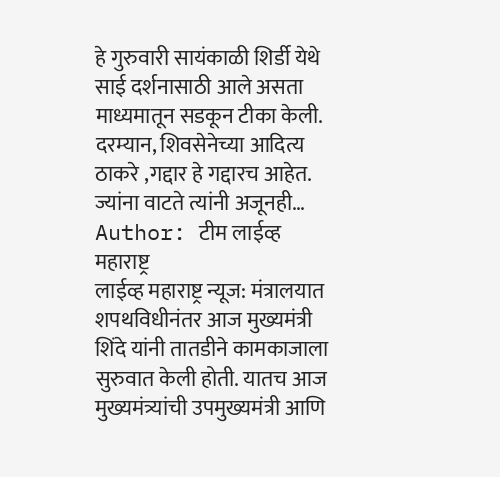हे गुरुवारी सायंकाळी शिर्डी येथे साई दर्शनासाठी आले असता माध्यमातून सडकून टीका केली. दरम्यान, शिवसेनेच्या आदित्य ठाकरे ,गद्दार हे गद्दारच आहेत. ज्यांना वाटते त्यांनी अजूनही…
Author: टीम लाईव्ह महाराष्ट्र
लाईव्ह महाराष्ट्र न्यूज: मंत्रालयात शपथविधीनंतर आज मुख्यमंत्री शिंदे यांनी तातडीने कामकाजाला सुरुवात केली होती. यातच आज मुख्यमंत्र्यांची उपमुख्यमंत्री आणि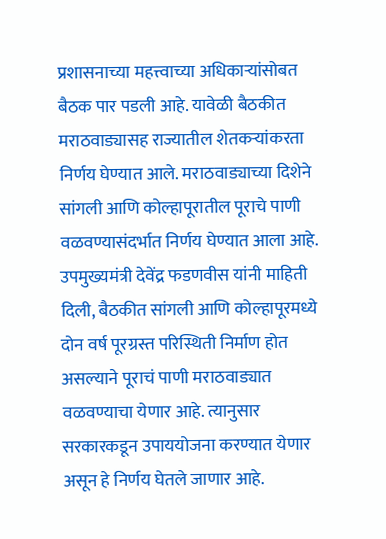प्रशासनाच्या महत्त्वाच्या अधिकाऱ्यांसोबत बैठक पार पडली आहे. यावेळी बैठकीत मराठवाड्यासह राज्यातील शेतकऱ्यांकरता निर्णय घेण्यात आले. मराठवाड्याच्या दिशेने सांगली आणि कोल्हापूरातील पूराचे पाणी वळवण्यासंदर्भात निर्णय घेण्यात आला आहे. उपमुख्यमंत्री देवेंद्र फडणवीस यांनी माहिती दिली, बैठकीत सांगली आणि कोल्हापूरमध्ये दोन वर्ष पूरग्रस्त परिस्थिती निर्माण होत असल्याने पूराचं पाणी मराठवाड्यात वळवण्याचा येणार आहे. त्यानुसार सरकारकडून उपाययोजना करण्यात येणार असून हे निर्णय घेतले जाणार आहे.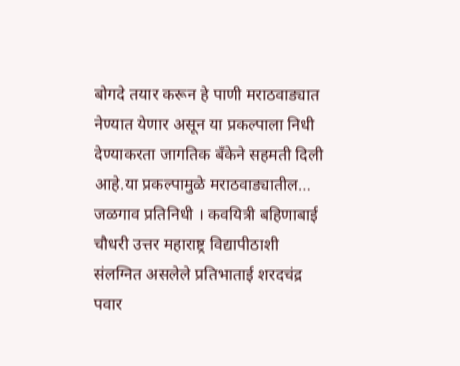बोगदे तयार करून हे पाणी मराठवाड्यात नेण्यात येणार असून या प्रकल्पाला निधी देण्याकरता जागतिक बँकेने सहमती दिली आहे.या प्रकल्पामुळे मराठवाड्यातील…
जळगाव प्रतिनिधी । कवयित्री बहिणाबाई चौधरी उत्तर महाराष्ट्र विद्यापीठाशी संलग्नित असलेले प्रतिभाताई शरदचंद्र पवार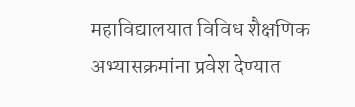महाविद्यालयात विविध शैक्षणिक अभ्यासक्रमांना प्रवेश देण्यात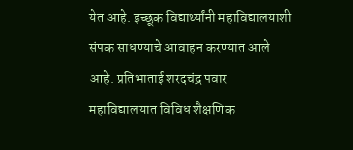येत आहे. इच्छूक विद्यार्थ्यांनी महाविद्यालयाशी संपक साधण्याचे आवाहन करण्यात आले आहे. प्रतिभाताई शरदचंद्र पवार महाविद्यालयात विविध शैक्षणिक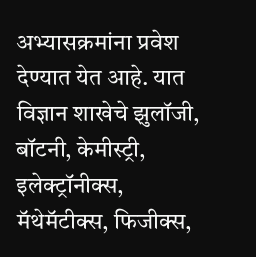अभ्यासक्रमांना प्रवेश देण्यात येत आहे. यात विज्ञान शाखेचे झुलॉजी, बॉटनी, केमीस्ट्री, इलेक्ट्रॉनीक्स, मॅथेमॅटीक्स, फिजीक्स,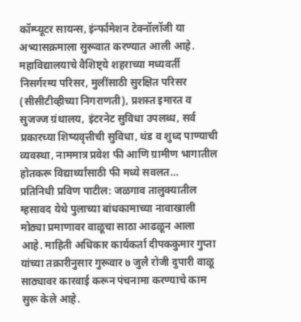कॉम्प्यूटर सायन्स, इंर्न्फामेशन टेक्नॉलॉजी या अभ्यासक्रमाला सुरूवात करण्यात आली आहे. महाविद्यालयाचे वैशिष्ट्ये शहराच्या मध्यवर्ती निसर्गरम्य परिसर, मुलींसाठी सुरक्षित परिसर (सीसीटीव्हीच्या निगराणती), प्रशस्त इमारत व सुजज्ज ग्रंथालय, इंटरनेट सुविधा उपलब्ध, सर्व प्रकारच्या शिष्यवृत्तीची सुविधा, थंड व शुध्द पाण्याची व्यवस्था, नाममात्र प्रवेश फी आणि ग्रामीण भागातील होतकरू विद्यार्थ्यांसाठी फी मध्ये सवलत…
प्रतिनिधी प्रविण पाटील: जळगाव तालुक्यातील म्हसावद येथे पुलाच्या बांधकामाच्या नावाखाली मोठ्या प्रमाणावर वाळूचा साठा आढळून आला आहे. माहिती अधिकार कार्यकर्ता दीपककुमार गुप्ता यांच्या तक्रारीनुसार गुरूवार ७ जुलै रोजी दुपारी वाळू साठ्यावर कारवाई करून पंचनामा करण्याचे काम सुरू केले आहे.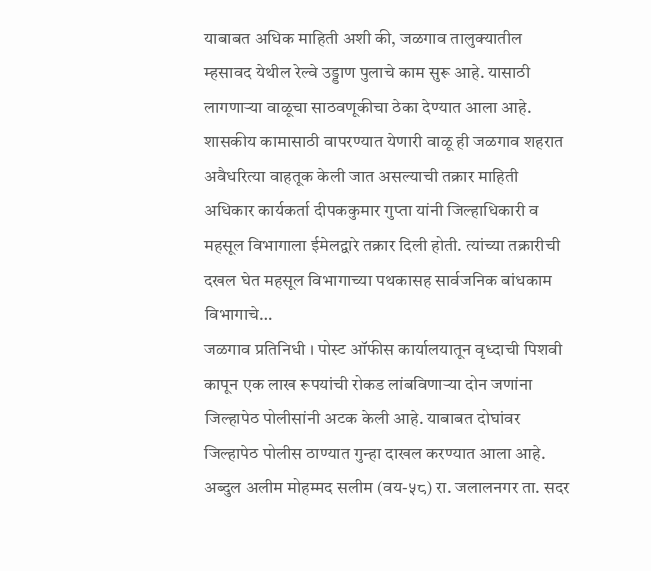याबाबत अधिक माहिती अशी की, जळगाव तालुक्यातील म्हसावद येथील रेल्वे उड्डाण पुलाचे काम सुरू आहे. यासाठी लागणाऱ्या वाळूचा साठवणूकीचा ठेका देण्यात आला आहे. शासकीय कामासाठी वापरण्यात येणारी वाळू ही जळगाव शहरात अवैधरित्या वाहतूक केली जात असल्याची तक्रार माहिती अधिकार कार्यकर्ता दीपककुमार गुप्ता यांनी जिल्हाधिकारी व महसूल विभागाला ईमेलद्वारे तक्रार दिली होती. त्यांच्या तक्रारीची दखल घेत महसूल विभागाच्या पथकासह सार्वजनिक बांधकाम विभागाचे…
जळगाव प्रतिनिधी । पोस्ट ऑफीस कार्यालयातून वृध्दाची पिशवी कापून एक लाख रूपयांची रोकड लांबविणाऱ्या दोन जणांना जिल्हापेठ पोलीसांनी अटक केली आहे. याबाबत दोघांवर जिल्हापेठ पोलीस ठाण्यात गुन्हा दाखल करण्यात आला आहे. अब्दुल अलीम मोहम्मद सलीम (वय-५८) रा. जलालनगर ता. सदर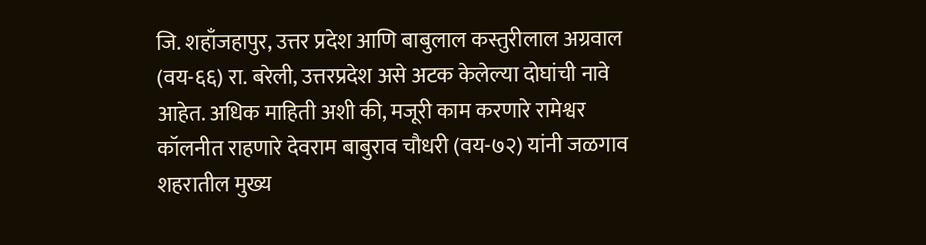जि. शहाँजहापुर, उत्तर प्रदेश आणि बाबुलाल कस्तुरीलाल अग्रवाल (वय-६६) रा. बरेली, उत्तरप्रदेश असे अटक केलेल्या दोघांची नावे आहेत. अधिक माहिती अशी की, मजूरी काम करणारे रामेश्वर कॉलनीत राहणारे देवराम बाबुराव चौधरी (वय-७२) यांनी जळगाव शहरातील मुख्य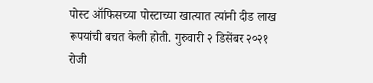पोस्ट ऑफिसच्या पोस्टाच्या खात्यात त्यांनी दीड लाख रूपयांची बचत केली होती. गुरुवारी २ डिसेंबर २०२१ रोजी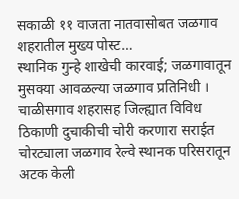सकाळी ११ वाजता नातवासोबत जळगाव शहरातील मुख्य पोस्ट…
स्थानिक गुन्हे शाखेची कारवाई; जळगावातून मुसक्या आवळल्या जळगाव प्रतिनिधी । चाळीसगाव शहरासह जिल्ह्यात विविध ठिकाणी दुचाकीची चोरी करणारा सराईत चोरट्याला जळगाव रेल्वे स्थानक परिसरातून अटक केली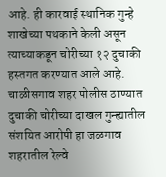आहे. ही कारवाई स्थानिक गुन्हे शाखेच्या पथकाने केली असून त्याच्याकडून चोरीच्या १२ दुचाकी हस्तगत करण्यात आले आहे. चाळीसगाव शहर पोलीस ठाण्यात दुचाकी चोरीच्या दाखल गुन्ह्यातील संशयित आरोपी हा जळगाव शहरातील रेल्वे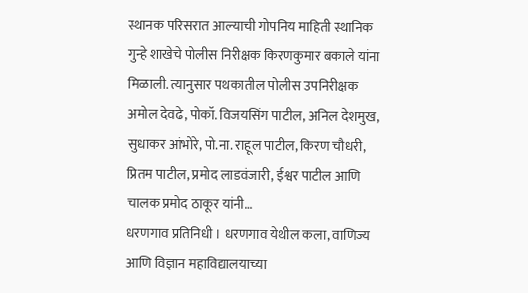स्थानक परिसरात आल्याची गोपनिय माहिती स्थानिक गुन्हे शाखेचे पोलीस निरीक्षक किरणकुमार बकाले यांना मिळाली. त्यानुसार पथकातील पोलीस उपनिरीक्षक अमोल देवढे, पोकॉ. विजयसिंग पाटील, अनिल देशमुख, सुधाकर आंभोरे, पो.ना. राहूल पाटील, किरण चौधरी, प्रितम पाटील, प्रमोद लाडवंजारी, ईश्वर पाटील आणि चालक प्रमोद ठाकूर यांनी…
धरणगाव प्रतिनिधी । धरणगाव येथील कला, वाणिज्य आणि विज्ञान महाविद्यालयाच्या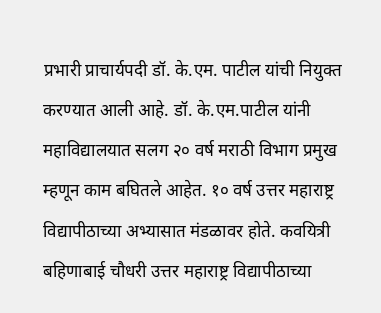प्रभारी प्राचार्यपदी डॉ. के.एम. पाटील यांची नियुक्त करण्यात आली आहे. डॉ. के.एम.पाटील यांनी महाविद्यालयात सलग २० वर्ष मराठी विभाग प्रमुख म्हणून काम बघितले आहेत. १० वर्ष उत्तर महाराष्ट्र विद्यापीठाच्या अभ्यासात मंडळावर होते. कवयित्री बहिणाबाई चौधरी उत्तर महाराष्ट्र विद्यापीठाच्या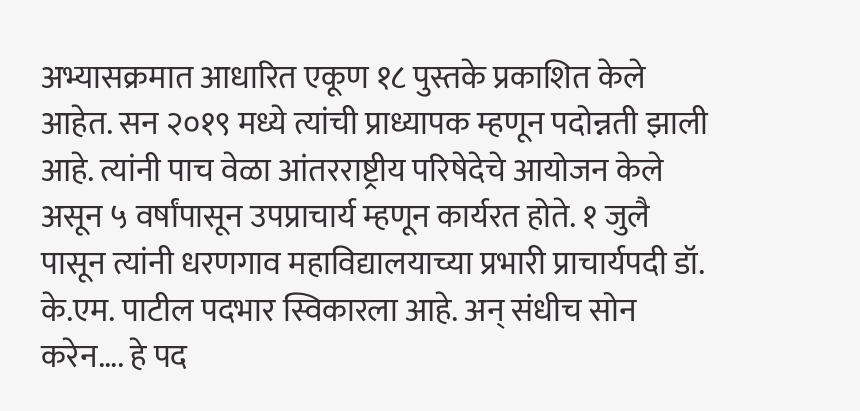अभ्यासक्रमात आधारित एकूण १८ पुस्तके प्रकाशित केले आहेत. सन २०१९ मध्ये त्यांची प्राध्यापक म्हणून पदोन्नती झाली आहे. त्यांनी पाच वेळा आंतरराष्ट्रीय परिषेदेचे आयोजन केले असून ५ वर्षांपासून उपप्राचार्य म्हणून कार्यरत होते. १ जुलै पासून त्यांनी धरणगाव महाविद्यालयाच्या प्रभारी प्राचार्यपदी डॉ. के.एम. पाटील पदभार स्विकारला आहे. अन् संधीच सोन करेन…. हे पद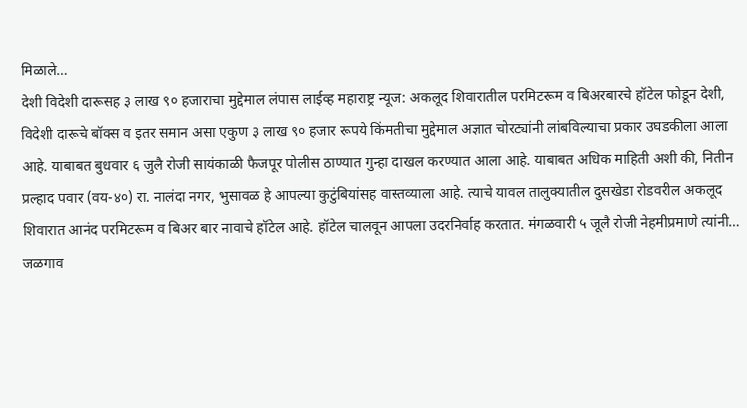मिळाले…
देशी विदेशी दारूसह ३ लाख ९० हजाराचा मुद्देमाल लंपास लाईव्ह महाराष्ट्र न्यूज: अकलूद शिवारातील परमिटरूम व बिअरबारचे हॉटेल फोडून देशी, विदेशी दारूचे बॉक्स व इतर समान असा एकुण ३ लाख ९० हजार रूपये किंमतीचा मुद्देमाल अज्ञात चोरट्यांनी लांबविल्याचा प्रकार उघडकीला आला आहे. याबाबत बुधवार ६ जुलै रोजी सायंकाळी फैजपूर पोलीस ठाण्यात गुन्हा दाखल करण्यात आला आहे. याबाबत अधिक माहिती अशी की, नितीन प्रल्हाद पवार (वय-४०) रा. नालंदा नगर, भुसावळ हे आपल्या कुटुंबियांसह वास्तव्याला आहे. त्याचे यावल तालुक्यातील दुसखेडा रोडवरील अकलूद शिवारात आनंद परमिटरूम व बिअर बार नावाचे हॉटेल आहे. हॉटेल चालवून आपला उदरनिर्वाह करतात. मंगळवारी ५ जूलै रोजी नेहमीप्रमाणे त्यांनी…
जळगाव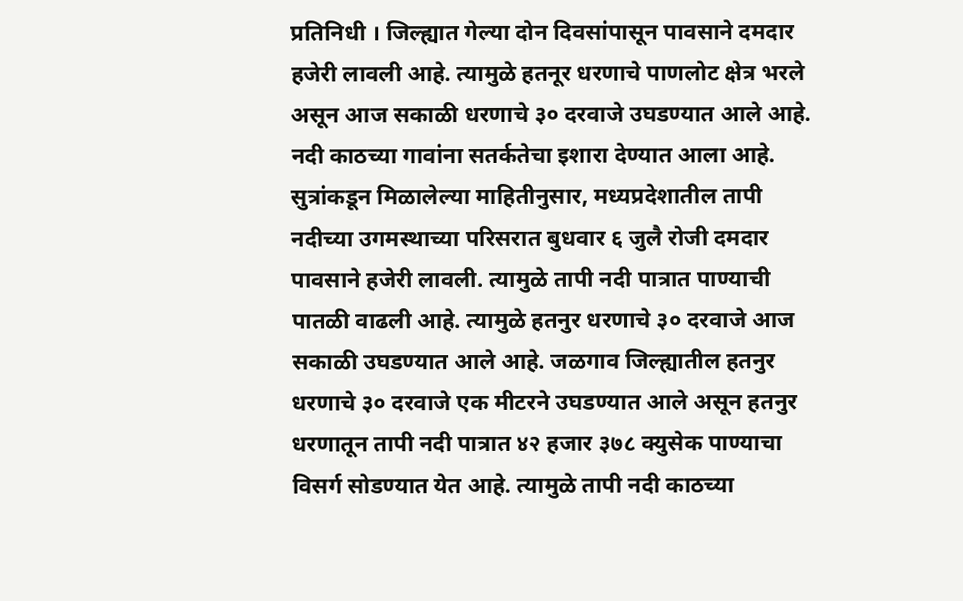प्रतिनिधी । जिल्ह्यात गेल्या दोन दिवसांपासून पावसाने दमदार हजेरी लावली आहे. त्यामुळे हतनूर धरणाचे पाणलोट क्षेत्र भरले असून आज सकाळी धरणाचे ३० दरवाजे उघडण्यात आले आहे. नदी काठच्या गावांना सतर्कतेचा इशारा देण्यात आला आहे. सुत्रांकडून मिळालेल्या माहितीनुसार, मध्यप्रदेशातील तापी नदीच्या उगमस्थाच्या परिसरात बुधवार ६ जुलै रोजी दमदार पावसाने हजेरी लावली. त्यामुळे तापी नदी पात्रात पाण्याची पातळी वाढली आहे. त्यामुळे हतनुर धरणाचे ३० दरवाजे आज सकाळी उघडण्यात आले आहे. जळगाव जिल्ह्यातील हतनुर धरणाचे ३० दरवाजे एक मीटरने उघडण्यात आले असून हतनुर धरणातून तापी नदी पात्रात ४२ हजार ३७८ क्युसेक पाण्याचा विसर्ग सोडण्यात येत आहे. त्यामुळे तापी नदी काठच्या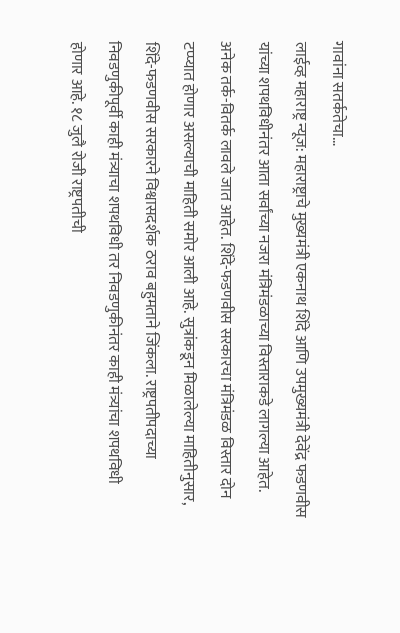गावांना सतर्कतेचा…
लाईव्ह महाराष्ट्र न्यूज: महाराष्ट्राचे मुख्यमंत्री एकनाथ शिंदे आणि उपमुख्यमंत्री देवेंद्र फडणवीस यांच्या शपथविधीनंतर आता सर्वांच्या नजरा मंत्रिमंडळाच्या विस्ताराकडे लागल्या आहेत. अनेक तर्क-वितर्क लावले जात आहेत. शिंदे-फडणवीस सरकारचा मंत्रिमंडळ विस्तार दोन टप्प्यात होणार असल्याची माहिती समोर आली आहे. सुत्रांकडून मिळालेल्या माहितीनुसार, शिंदे-फडणवीस सरकारने विश्वासदर्शक ठराव बहुमताने जिंकला. राष्ट्रपतीपदाच्या निवडणुकीपूर्वी काही मंत्र्याचा शपथविधी तर निवडणुकीनंतर काही मंत्र्यांचा शपथविधी होणार आहे. १८ जुलै रोजी राष्ट्रपतीची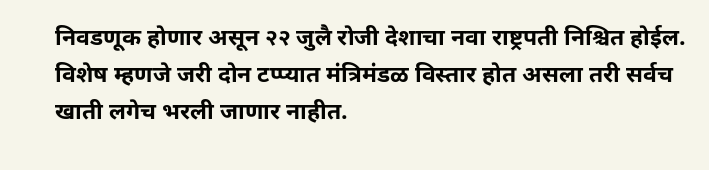निवडणूक होणार असून २२ जुलै रोजी देशाचा नवा राष्ट्रपती निश्चित होईल. विशेष म्हणजे जरी दोन टप्प्यात मंत्रिमंडळ विस्तार होत असला तरी सर्वच खाती लगेच भरली जाणार नाहीत.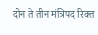दोन ते तीन मंत्रिपद रिक्त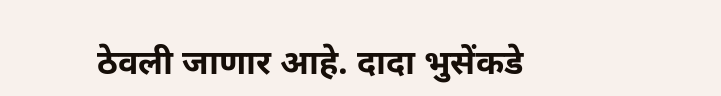ठेवली जाणार आहे. दादा भुसेंकडे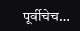पूर्वीचेच…